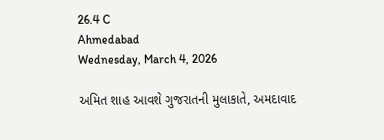26.4 C
Ahmedabad
Wednesday, March 4, 2026

અમિત શાહ આવશે ગુજરાતની મુલાકાતે, અમદાવાદ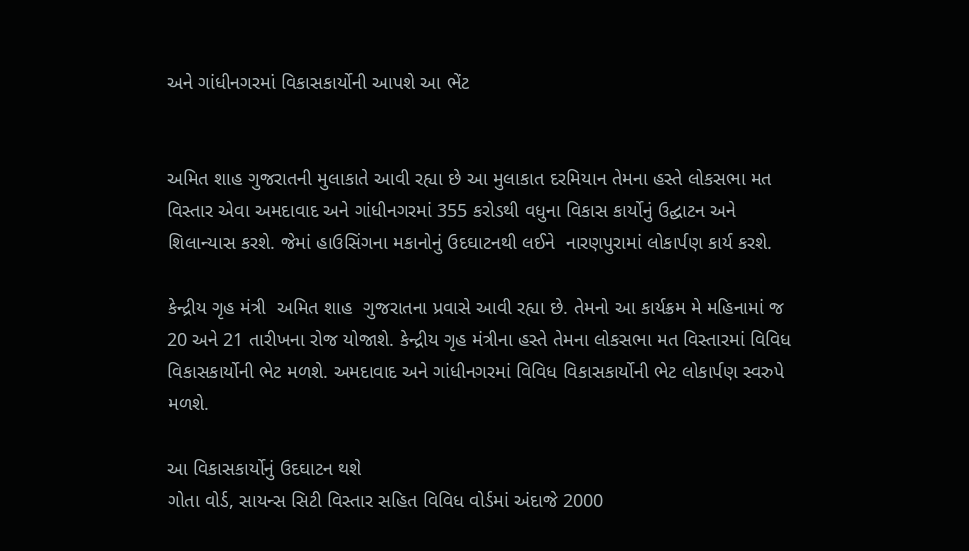અને ગાંધીનગરમાં વિકાસકાર્યોની આપશે આ ભેંટ


અમિત શાહ ગુજરાતની મુલાકાતે આવી રહ્યા છે આ મુલાકાત દરમિયાન તેમના હસ્તે લોકસભા મત વિસ્તાર એવા અમદાવાદ અને ગાંધીનગરમાં 355 કરોડથી વધુના વિકાસ કાર્યોનું ઉદ્ઘાટન અને શિલાન્યાસ કરશે. જેમાં હાઉસિંગના મકાનોનું ઉદઘાટનથી લઈને  નારણપુરામાં લોકાર્પણ કાર્ય કરશે.

કેન્દ્રીય ગૃહ મંત્રી  અમિત શાહ  ગુજરાતના પ્રવાસે આવી રહ્યા છે. તેમનો આ કાર્યક્રમ મે મહિનામાં જ  20 અને 21 તારીખના રોજ યોજાશે. કેન્દ્રીય ગૃહ મંત્રીના હસ્તે તેમના લોકસભા મત વિસ્તારમાં વિવિધ વિકાસકાર્યોની ભેટ મળશે. અમદાવાદ અને ગાંધીનગરમાં વિવિધ વિકાસકાર્યોની ભેટ લોકાર્પણ સ્વરુપે મળશે.

આ વિકાસકાર્યોનું ઉદઘાટન થશે
ગોતા વોર્ડ, સાયન્સ સિટી વિસ્તાર સહિત વિવિધ વોર્ડમાં અંદાજે 2000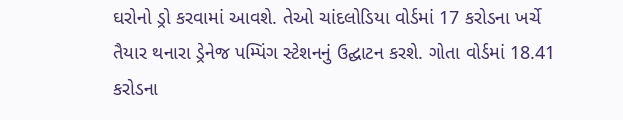ઘરોનો ડ્રો કરવામાં આવશે. તેઓ ચાંદલોડિયા વોર્ડમાં 17 કરોડના ખર્ચે તૈયાર થનારા ડ્રેનેજ પમ્પિંગ સ્ટેશનનું ઉદ્ઘાટન કરશે. ગોતા વોર્ડમાં 18.41 કરોડના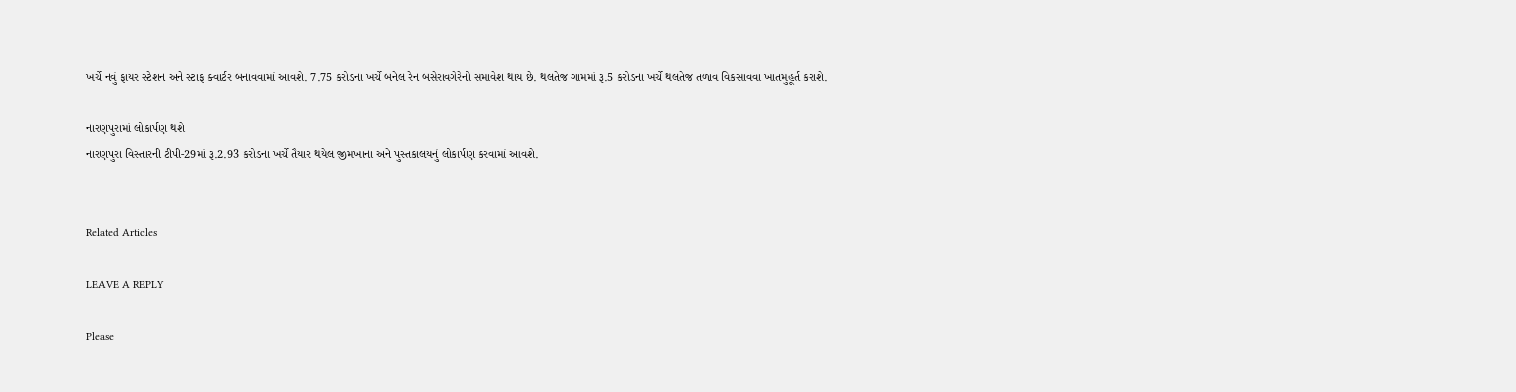ખર્ચે નવું ફાયર સ્ટેશન અને સ્ટાફ ક્વાર્ટર બનાવવામાં આવશે. 7.75 કરોડના ખર્ચે બનેલ રેન બસેરાવગેરેનો સમાવેશ થાય છે. થલતેજ ગામમાં રૂ.5 કરોડના ખર્ચે થલતેજ તળાવ વિકસાવવા ખાતમુહૂર્ત કરાશે.

નારણપુરામાં લોકાર્પણ થશે
નારણપુરા વિસ્તારની ટીપી-29માં રૂ.2.93 કરોડના ખર્ચે તૈયાર થયેલ જીમખાના અને પુસ્તકાલયનું લોકાર્પણ કરવામાં આવશે.


Related Articles

LEAVE A REPLY

Please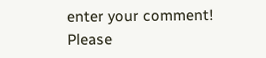enter your comment!
Please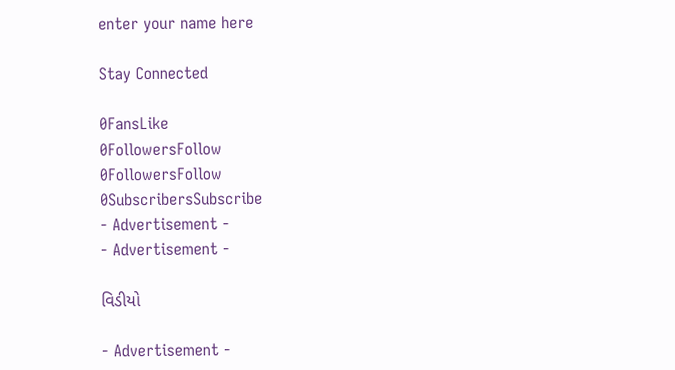enter your name here

Stay Connected

0FansLike
0FollowersFollow
0FollowersFollow
0SubscribersSubscribe
- Advertisement -
- Advertisement -

વિડીયો

- Advertisement -